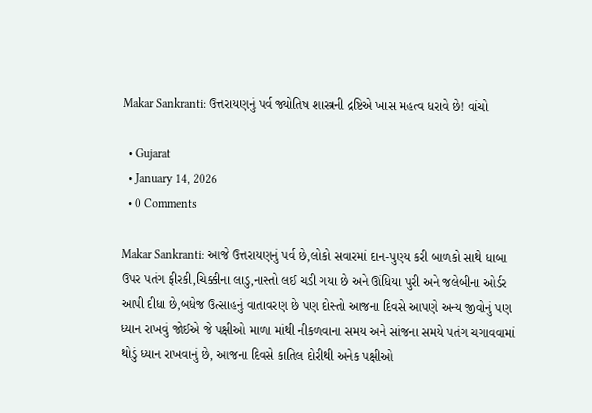Makar Sankranti: ઉત્તરાયણનું પર્વ જ્યોતિષ શાસ્ત્રની દ્રષ્ટિએ ખાસ મહત્વ ધરાવે છે! વાંચો

  • Gujarat
  • January 14, 2026
  • 0 Comments

Makar Sankranti: આજે ઉત્તરાયણનું પર્વ છે,લોકો સવારમાં દાન-પુણ્ય કરી બાળકો સાથે ધાબા ઉપર પતંગ ફીરકી,ચિક્કીના લાડુ,નાસ્તો લઈ ચડી ગયા છે અને ઊંધિયા પુરી અને જલેબીના ઓર્ડર આપી દીધા છે,બધેજ ઉત્સાહનું વાતાવરણ છે પણ દોસ્તો આજના દિવસે આપણે અન્ય જીવોનું પણ ધ્યાન રાખવું જોઈએ જે પક્ષીઓ માળા માંથી નીકળવાના સમય અને સાંજના સમયે પતંગ ચગાવવામાં થોડું ધ્યાન રાખવાનું છે, આજના દિવસે કાતિલ દોરીથી અનેક પક્ષીઓ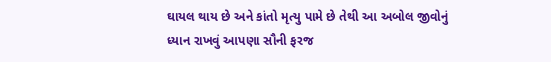ઘાયલ થાય છે અને કાંતો મૃત્યુ પામે છે તેથી આ અબોલ જીવોનું ધ્યાન રાખવું આપણા સૌની ફરજ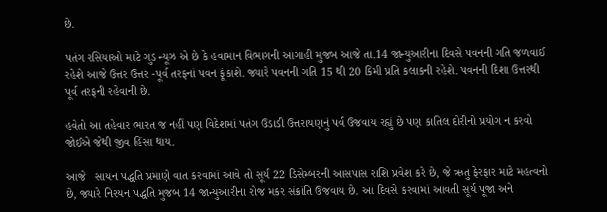છે.

પતંગ રસિયાઓ માટે ગુડ ન્યૂઝ એ છે કે હવામાન વિભાગની આગાહી મુજબ આજે તા.14 જાન્યુઆરીના દિવસે પવનની ગતિ જળવાઈ રહેશે આજે ઉત્તર ઉત્તર -પૂર્વ તરફનાં પવન ફૂંકાશે. જ્યારે પવનની ગતિ 15 થી 20 કિમી પ્રતિ કલાકની રહેશે. પવનની દિશા ઉત્તરથી પૂર્વ તરફની રહેવાની છે.

હવેતો આ તહેવાર ભારત જ નહીં પણ વિદેશમાં પતંગ ઉડાડી ઉત્તરાયણનું પર્વ ઉજવાય રહ્યું છે પણ કાતિલ દોરીનો પ્રયોગ ન કરવો જોઈએ જેથી જીવ હિંસા થાય.

આજે   સાયન પદ્ધતિ પ્રમાણે વાત કરવામાં આવે તો સૂર્ય 22 ડિસેમ્બરની આસપાસ રાશિ પ્રવેશ કરે છે, જે ઋતુ ફેરફાર માટે મહત્વનો છે, જ્યારે નિરયન પદ્ધતિ મુજબ 14 જાન્યુઆરીના રોજ મકર સંક્રાંતિ ઉજવાય છે. આ દિવસે કરવામાં આવતી સૂર્ય પૂજા અને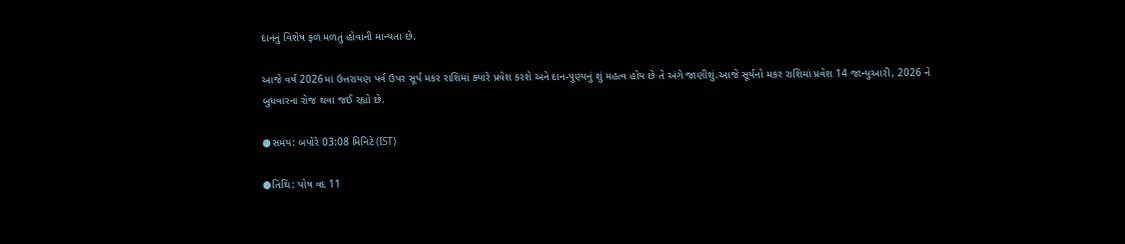દાનનું વિશેષ ફળ મળતું હોવાની માન્યતા છે.

આજે વર્ષ 2026માં ઉત્તરાયણ પર્વ ઉપર સૂર્ય મકર રાશિમાં ક્યારે પ્રવેશ કરશે અને દાન-પુણ્યનું શું મહત્વ હોય છે તે અંગે જાણીશું.આજે સૂર્યનો મકર રાશિમાં પ્રવેશ 14 જાન્યુઆરી, 2026 ને બુધવારના રોજ થવા જઈ રહ્યો છે.

●સમય: બપોરે 03:08 મિનિટે (IST)

●તિથિ: પોષ વદ 11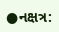●નક્ષત્ર: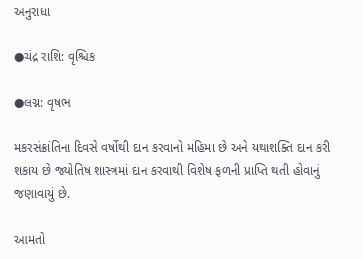અનુરાધા

●ચંદ્ર રાશિ: વૃશ્ચિક

●લગ્ન: વૃષભ

મકરસંક્રાંતિના દિવસે વર્ષોથી દાન કરવાનો મહિમા છે અને યથાશક્તિ દાન કરી શકાય છે જ્યોતિષ શાસ્ત્રમાં દાન કરવાથી વિશેષ ફળની પ્રાપ્તિ થતી હોવાનું જણાવાયું છે.

આમતો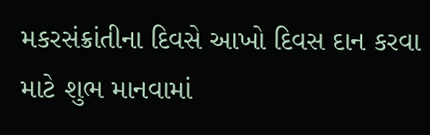મકરસંક્રાંતીના દિવસે આખો દિવસ દાન કરવા માટે શુભ માનવામાં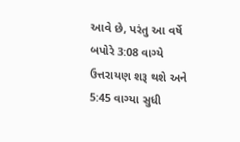આવે છે, પરંતુ આ વર્ષે બપોરે 3:08 વાગ્યે ઉત્તરાયણ શરૂ થશે અને 5:45 વાગ્યા સુધી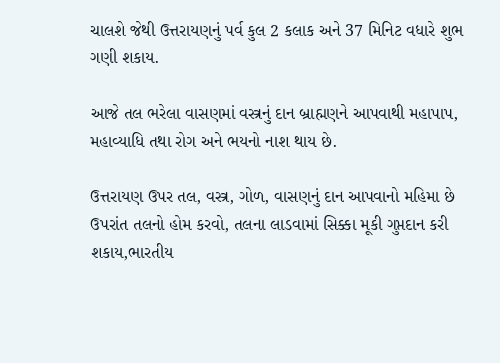ચાલશે જેથી ઉત્તરાયણનું પર્વ કુલ 2 કલાક અને 37 મિનિટ વધારે શુભ ગણી શકાય.

આજે તલ ભરેલા વાસણમાં વસ્ત્રનું દાન બ્રાહ્મણને આપવાથી મહાપાપ, મહાવ્યાધિ તથા રોગ અને ભયનો નાશ થાય છે.

ઉત્તરાયણ ઉપર તલ, વસ્ત્ર, ગોળ, વાસણનું દાન આપવાનો મહિમા છે ઉપરાંત તલનો હોમ કરવો, તલના લાડવામાં સિક્કા મૂકી ગુપ્તદાન કરી શકાય,ભારતીય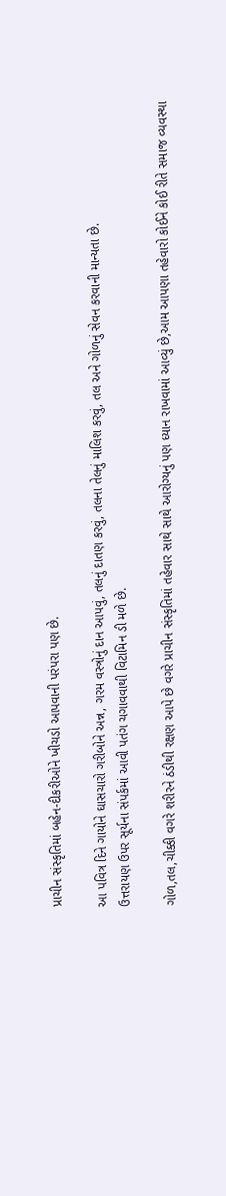પ્રાચીન સંસ્કૃતિમાં બહેન-દીકરીઓને ખીચડો આપવાની પરંપરા પણ છે.

આ પવિત્ર દિને ગાયોને ઘાસચારો ગરીબોને અન્ન, ગરમ વસ્ત્રોનું દાન આપવું, તલનું દાતણ કરવું, તલના તેલનું માલિશ કરવું, તલ અને ગોળનું સેવન કરવાની માન્યતા છે.
ઉત્તરાયણ ઉપર સૂર્યના સંપર્કમાં આવી પતંગ ચગાવવાથી વિટામિન ડી મળે છે.

ગોળ,તલ,ચીક્કી વગરે શરીરને ઠંડીથી રક્ષણ આપે છે વગરે પ્રાચીન સંસ્કૃતિમાં તહેવાર સાથે સાથે આરોગ્યનું પણ ધ્યાન રાખવામાં આવ્યું છે,આમ આપણા તહેવારો કોઈને કોઈ રીતે સમાજ વ્યવસ્થા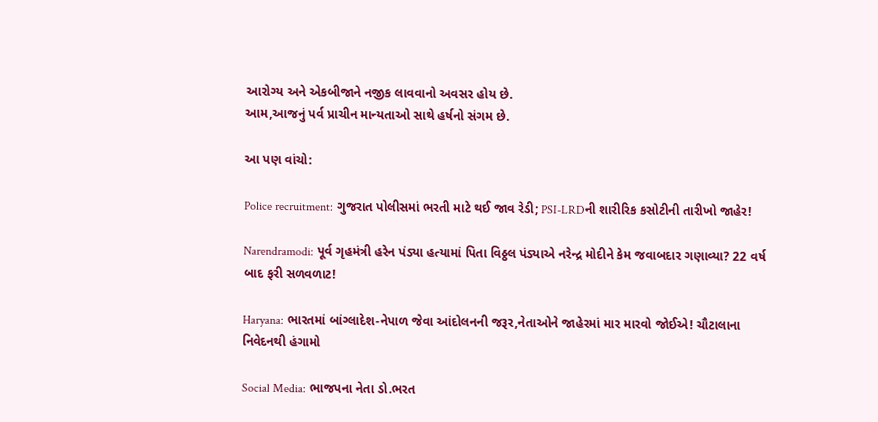આરોગ્ય અને એકબીજાને નજીક લાવવાનો અવસર હોય છે.
આમ,આજનું પર્વ પ્રાચીન માન્યતાઓ સાથે હર્ષનો સંગમ છે.

આ પણ વાંચો:

Police recruitment: ગુજરાત પોલીસમાં ભરતી માટે થઈ જાવ રેડી; PSI-LRDની શારીરિક કસોટીની તારીખો જાહેર!

Narendramodi: પૂર્વ ગૃહમંત્રી હરેન પંડ્યા હત્યામાં પિતા વિઠ્ઠલ પંડ્યાએ નરેન્દ્ર મોદીને કેમ જવાબદાર ગણાવ્યા? 22 વર્ષ બાદ ફરી સળવળાટ!

Haryana: ભારતમાં બાંગ્લાદેશ-નેપાળ જેવા આંદોલનની જરૂર,નેતાઓને જાહેરમાં માર મારવો જોઈએ! ચૌટાલાના નિવેદનથી હંગામો

Social Media: ભાજપના નેતા ડો.ભરત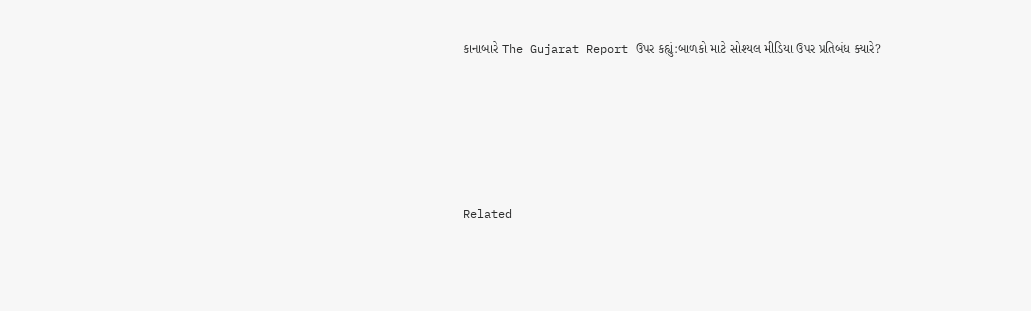કાનાબારે The Gujarat Report ઉપર કહ્યું:બાળકો માટે સોશ્યલ મીડિયા ઉપર પ્રતિબંધ ક્યારે?





Related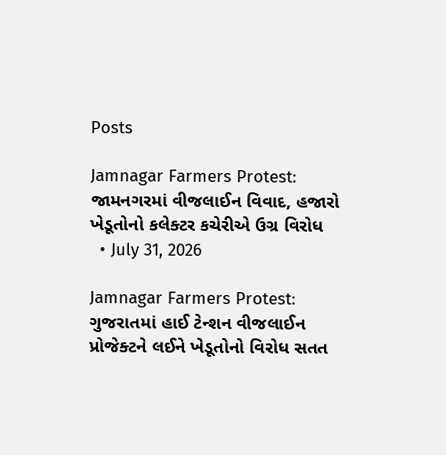Posts

Jamnagar Farmers Protest: જામનગરમાં વીજલાઈન વિવાદ, હજારો ખેડૂતોનો કલેક્ટર કચેરીએ ઉગ્ર વિરોધ
  • July 31, 2026

Jamnagar Farmers Protest: ગુજરાતમાં હાઈ ટેન્શન વીજલાઈન પ્રોજેક્ટને લઈને ખેડૂતોનો વિરોધ સતત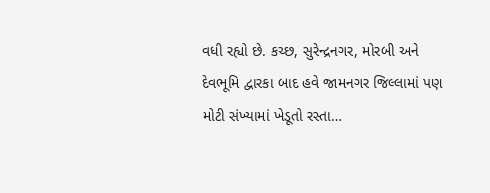વધી રહ્યો છે. કચ્છ, સુરેન્દ્રનગર, મોરબી અને દેવભૂમિ દ્વારકા બાદ હવે જામનગર જિલ્લામાં પણ મોટી સંખ્યામાં ખેડૂતો રસ્તા…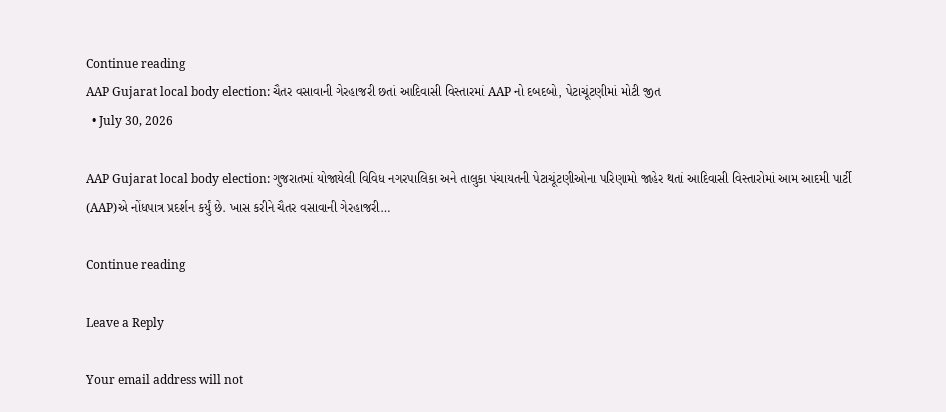Continue reading
AAP Gujarat local body election: ચૈતર વસાવાની ગેરહાજરી છતાં આદિવાસી વિસ્તારમાં AAP નો દબદબો, પેટાચૂંટણીમાં મોટી જીત
  • July 30, 2026

AAP Gujarat local body election: ગુજરાતમાં યોજાયેલી વિવિધ નગરપાલિકા અને તાલુકા પંચાયતની પેટાચૂંટણીઓના પરિણામો જાહેર થતાં આદિવાસી વિસ્તારોમાં આમ આદમી પાર્ટી (AAP)એ નોંધપાત્ર પ્રદર્શન કર્યું છે. ખાસ કરીને ચૈતર વસાવાની ગેરહાજરી…

Continue reading

Leave a Reply

Your email address will not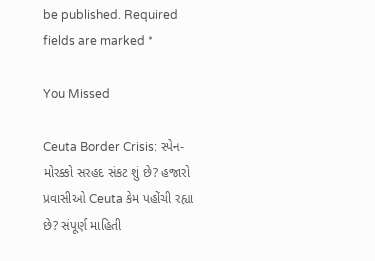be published. Required fields are marked *

You Missed

Ceuta Border Crisis: સ્પેન-મોરક્કો સરહદ સંકટ શું છે? હજારો પ્રવાસીઓ Ceuta કેમ પહોંચી રહ્યા છે? સંપૂર્ણ માહિતી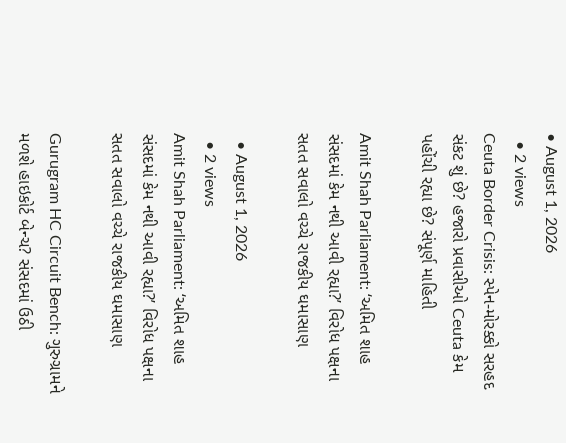• August 1, 2026
  • 2 views
Ceuta Border Crisis: સ્પેન-મોરક્કો સરહદ સંકટ શું છે? હજારો પ્રવાસીઓ Ceuta કેમ પહોંચી રહ્યા છે? સંપૂર્ણ માહિતી

Amit Shah Parliament: ‘અમિત શાહ સંસદમાં કેમ નથી આવી રહ્યા?’ વિરોધ પક્ષના સતત સવાલો વચ્ચે રાજકીય ઘમાસાણ

  • August 1, 2026
  • 2 views
Amit Shah Parliament: ‘અમિત શાહ સંસદમાં કેમ નથી આવી રહ્યા?’ વિરોધ પક્ષના સતત સવાલો વચ્ચે રાજકીય ઘમાસાણ

Gurugram HC Circuit Bench: ગુરુગ્રામને મળશે હાઇકોર્ટ બેન્ચ? સંસદમાં ઉઠી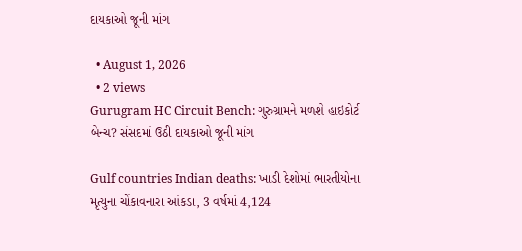દાયકાઓ જૂની માંગ

  • August 1, 2026
  • 2 views
Gurugram HC Circuit Bench: ગુરુગ્રામને મળશે હાઇકોર્ટ બેન્ચ? સંસદમાં ઉઠી દાયકાઓ જૂની માંગ

Gulf countries Indian deaths: ખાડી દેશોમાં ભારતીયોના મૃત્યુના ચોંકાવનારા આંકડા, 3 વર્ષમાં 4,124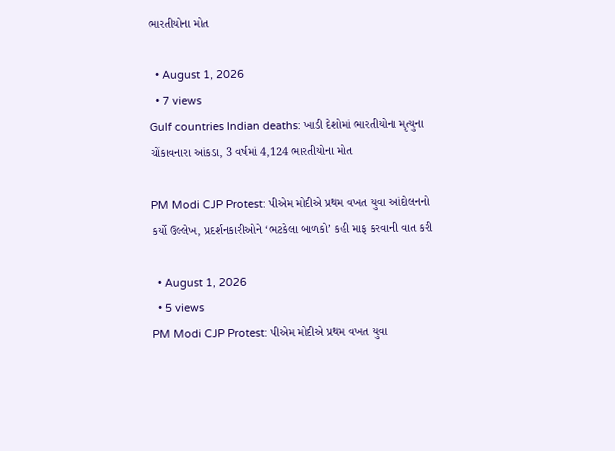ભારતીયોના મોત

  • August 1, 2026
  • 7 views
Gulf countries Indian deaths: ખાડી દેશોમાં ભારતીયોના મૃત્યુના ચોંકાવનારા આંકડા, 3 વર્ષમાં 4,124 ભારતીયોના મોત

PM Modi CJP Protest: પીએમ મોદીએ પ્રથમ વખત યુવા આંદોલનનો કર્યો ઉલ્લેખ, પ્રદર્શનકારીઓને ‘ભટકેલા બાળકો’ કહી માફ કરવાની વાત કરી

  • August 1, 2026
  • 5 views
PM Modi CJP Protest: પીએમ મોદીએ પ્રથમ વખત યુવા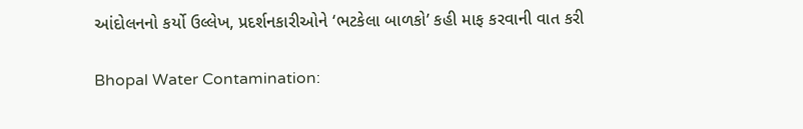આંદોલનનો કર્યો ઉલ્લેખ, પ્રદર્શનકારીઓને ‘ભટકેલા બાળકો’ કહી માફ કરવાની વાત કરી

Bhopal Water Contamination: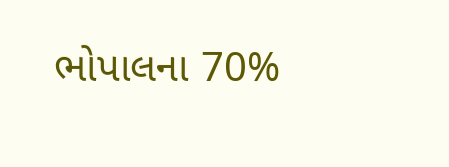ભોપાલના 70%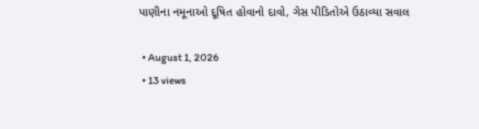પાણીના નમૂનાઓ દૂષિત હોવાનો દાવો, ગેસ પીડિતોએ ઉઠાવ્યા સવાલ

  • August 1, 2026
  • 13 views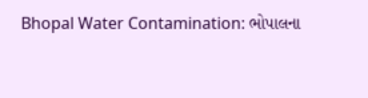Bhopal Water Contamination: ભોપાલના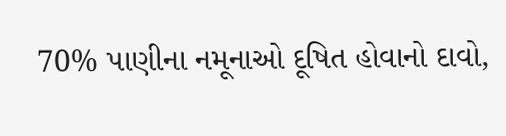70% પાણીના નમૂનાઓ દૂષિત હોવાનો દાવો,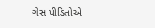ગેસ પીડિતોએ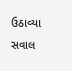ઉઠાવ્યા સવાલ